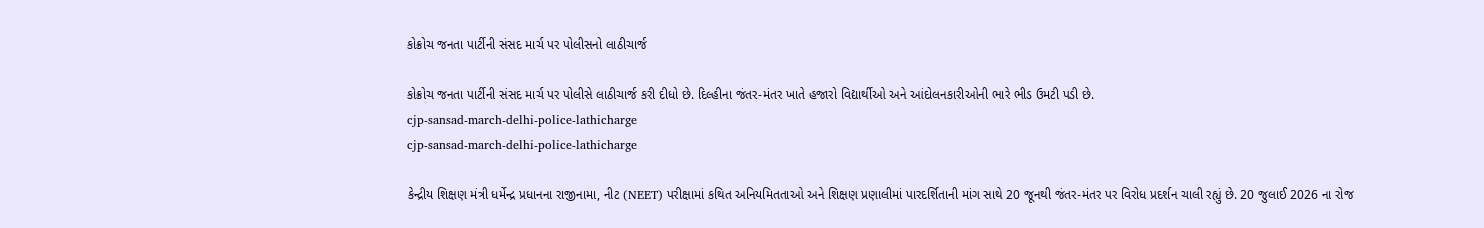કોક્રોચ જનતા પાર્ટીની સંસદ માર્ચ પર પોલીસનો લાઠીચાર્જ

કોક્રોચ જનતા પાર્ટીની સંસદ માર્ચ પર પોલીસે લાઠીચાર્જ કરી દીધો છે. દિલ્હીના જંતર-મંતર ખાતે હજારો વિદ્યાર્થીઓ અને આંદોલનકારીઓની ભારે ભીડ ઉમટી પડી છે.
cjp-sansad-march-delhi-police-lathicharge
cjp-sansad-march-delhi-police-lathicharge

કેન્દ્રીય શિક્ષણ મંત્રી ધર્મેન્દ્ર પ્રધાનના રાજીનામા, નીટ (NEET) પરીક્ષામાં કથિત અનિયમિતતાઓ અને શિક્ષણ પ્રણાલીમાં પારદર્શિતાની માંગ સાથે 20 જૂનથી જંતર-મંતર પર વિરોધ પ્રદર્શન ચાલી રહ્યું છે. 20 જુલાઈ 2026 ના રોજ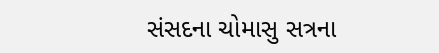સંસદના ચોમાસુ સત્રના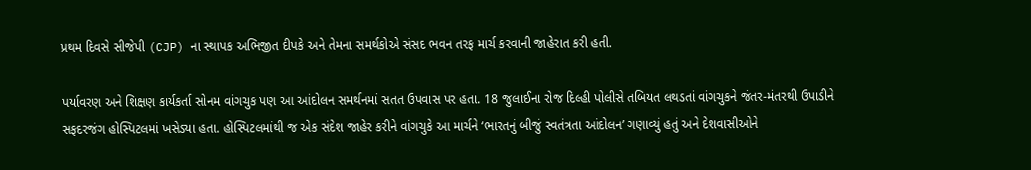પ્રથમ દિવસે સીજેપી (CJP) ના સ્થાપક અભિજીત દીપકે અને તેમના સમર્થકોએ સંસદ ભવન તરફ માર્ચ કરવાની જાહેરાત કરી હતી.

પર્યાવરણ અને શિક્ષણ કાર્યકર્તા સોનમ વાંગચુક પણ આ આંદોલન સમર્થનમાં સતત ઉપવાસ પર હતા. 18 જુલાઈના રોજ દિલ્હી પોલીસે તબિયત લથડતાં વાંગચુકને જંતર-મંતરથી ઉપાડીને સફદરજંગ હોસ્પિટલમાં ખસેડ્યા હતા. હોસ્પિટલમાંથી જ એક સંદેશ જાહેર કરીને વાંગચુકે આ માર્ચને ‘ભારતનું બીજું સ્વતંત્રતા આંદોલન’ ગણાવ્યું હતું અને દેશવાસીઓને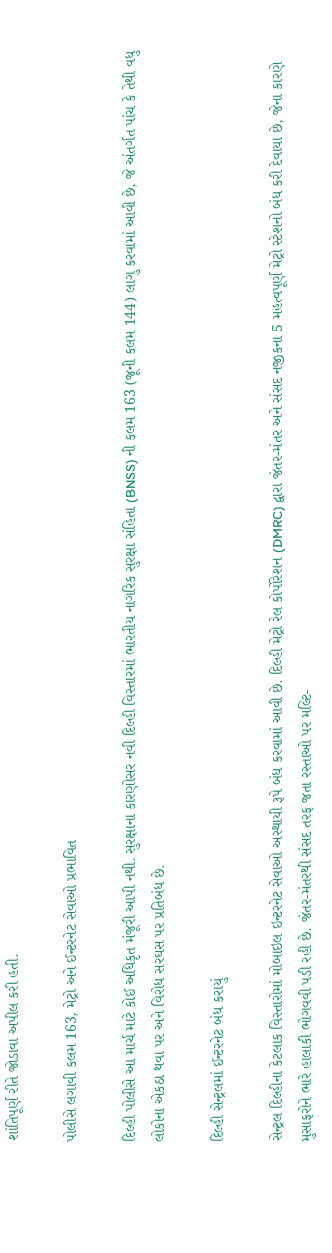શાંતિપૂર્ણ રીતે જોડાવા અપીલ કરી હતી.

પોલીસે લગાવી કલમ 163, મેટ્રો અને ઈન્ટરનેટ સેવાઓ પ્રભાવિત

દિલ્હી પોલીસે આ માર્ચ માટે કોઈ અધિકૃત મંજૂરી આપી નથી. સુરક્ષાના કારણોસર નવી દિલ્હી વિસ્તારમાં ભારતીય નાગરિક સુરક્ષા સંહિતા (BNSS) ની કલમ 163 (જૂની કલમ 144) લાગુ કરવામાં આવી છે, જે અંતર્ગત પાંચ કે તેથી વધુ લોકોના એકઠા થવા પર અને વિરોધ સરઘસ પર પ્રતિબંધ છે.

દિલ્હી સેન્ટ્રલમાં ઈન્ટરનેટ બંધ કરાયું

સેન્ટ્રલ દિલ્હીના કેટલાક વિસ્તારોમાં મોબાઇલ ઇન્ટરનેટ સેવાઓ અસ્થાયી રૂપે બંધ કરવામાં આવી છે. દિલ્હી મેટ્રો રેલ કોર્પોરેશન (DMRC) દ્વારા જંતર-મંતર અને સંસદ નજીકના 5 મહત્વપૂર્ણ મેટ્રો સ્ટેશનો બંધ કરી દેવાયા છે, જેના કારણે મુસાફરોને ભારે હાલાકી ભોગવવી પડી રહી છે. જંતર-મંતરથી સંસદ તરફ જતા રસ્તાઓ પર મલ્ટિ-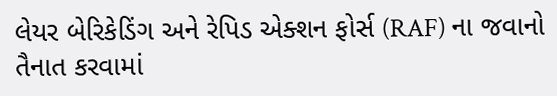લેયર બેરિકેડિંગ અને રેપિડ એક્શન ફોર્સ (RAF) ના જવાનો તૈનાત કરવામાં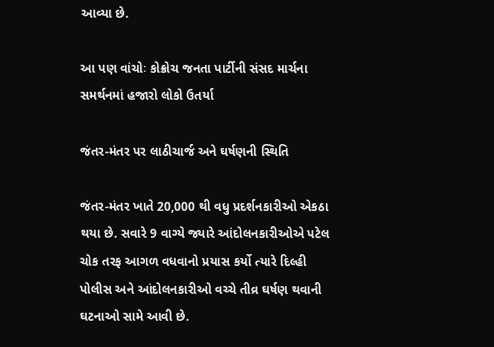આવ્યા છે.

આ પણ વાંચોઃ કોક્રોચ જનતા પાર્ટીની સંસદ માર્ચના સમર્થનમાં હજારો લોકો ઉતર્યા

જંતર-મંતર પર લાઠીચાર્જ અને ઘર્ષણની સ્થિતિ

જંતર-મંતર ખાતે 20,000 થી વધુ પ્રદર્શનકારીઓ એકઠા થયા છે. સવારે 9 વાગ્યે જ્યારે આંદોલનકારીઓએ પટેલ ચોક તરફ આગળ વધવાનો પ્રયાસ કર્યો ત્યારે દિલ્હી પોલીસ અને આંદોલનકારીઓ વચ્ચે તીવ્ર ઘર્ષણ થવાની ઘટનાઓ સામે આવી છે.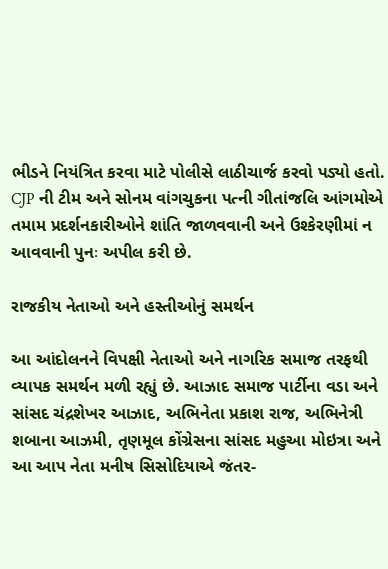ભીડને નિયંત્રિત કરવા માટે પોલીસે લાઠીચાર્જ કરવો પડ્યો હતો. CJP ની ટીમ અને સોનમ વાંગચુકના પત્ની ગીતાંજલિ આંગમોએ તમામ પ્રદર્શનકારીઓને શાંતિ જાળવવાની અને ઉશ્કેરણીમાં ન આવવાની પુનઃ અપીલ કરી છે.

રાજકીય નેતાઓ અને હસ્તીઓનું સમર્થન

આ આંદોલનને વિપક્ષી નેતાઓ અને નાગરિક સમાજ તરફથી વ્યાપક સમર્થન મળી રહ્યું છે. આઝાદ સમાજ પાર્ટીના વડા અને સાંસદ ચંદ્રશેખર આઝાદ, અભિનેતા પ્રકાશ રાજ, અભિનેત્રી શબાના આઝમી, તૃણમૂલ કોંગ્રેસના સાંસદ મહુઆ મોઇત્રા અને આ આપ નેતા મનીષ સિસોદિયાએ જંતર-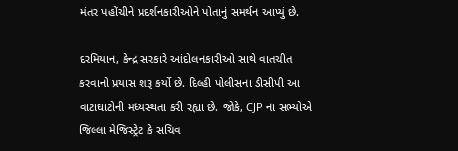મંતર પહોંચીને પ્રદર્શનકારીઓને પોતાનું સમર્થન આપ્યું છે.

દરમિયાન, કેન્દ્ર સરકારે આંદોલનકારીઓ સાથે વાતચીત કરવાનો પ્રયાસ શરૂ કર્યો છે. દિલ્હી પોલીસના ડીસીપી આ વાટાઘાટોની મધ્યસ્થતા કરી રહ્યા છે. જોકે, CJP ના સભ્યોએ જિલ્લા મેજિસ્ટ્રેટ કે સચિવ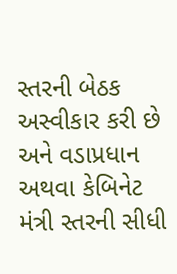સ્તરની બેઠક અસ્વીકાર કરી છે અને વડાપ્રધાન અથવા કેબિનેટ મંત્રી સ્તરની સીધી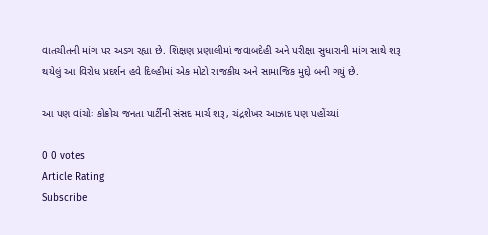વાતચીતની માંગ પર અડગ રહ્યા છે. શિક્ષણ પ્રણાલીમાં જવાબદેહી અને પરીક્ષા સુધારાની માંગ સાથે શરૂ થયેલું આ વિરોધ પ્રદર્શન હવે દિલ્હીમાં એક મોટો રાજકીય અને સામાજિક મુદ્દો બની ગયું છે.

આ પણ વાંચોઃ કોક્રોચ જનતા પાર્ટીની સંસદ માર્ચ શરૂ, ચંદ્રશેખર આઝાદ પણ પહોંચ્યાં

0 0 votes
Article Rating
Subscribe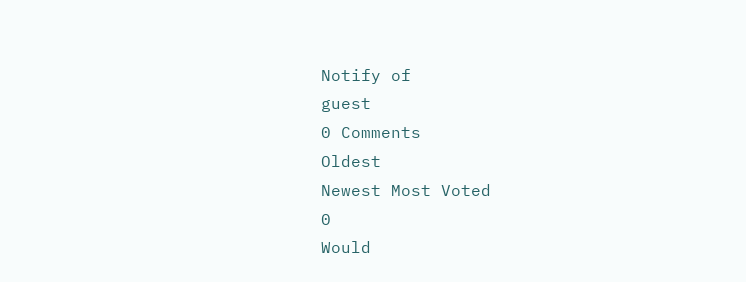Notify of
guest
0 Comments
Oldest
Newest Most Voted
0
Would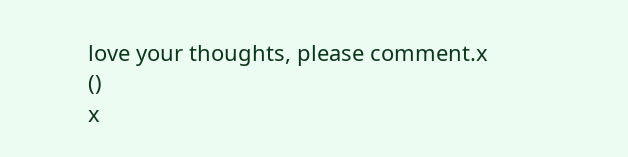love your thoughts, please comment.x
()
x